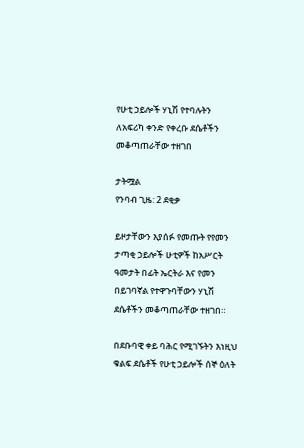የሁቲ ኃይሎች ሃኒሽ የተባሉትን ለአፍሪካ ቀንድ የቀረቡ ደሴቶችን መቆጣጠራቸው ተዘገበ

ታትሟል
የንባብ ጊዜ: 2 ደቂቃ

ይዞታቸውን እያሰፉ የመጡት የየመን ታጣቂ ኃይሎች ሁቲዎች ከአሥርት ዓመታት በፊት ኤርትራ እና የመን በይገባኛል የተዋጉባቸውን ሃኒሽ ደሴቶችን መቆጣጠራቸው ተዘገበ።

በደቡባዊ ቀይ ባሕር የሚገኙትን እነዚህ ቁልፍ ደሴቶች የሁቲ ኃይሎች ሰኞ ዕለት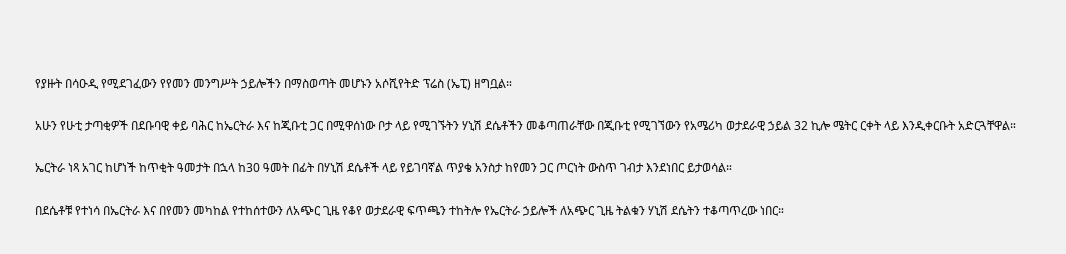የያዙት በሳዑዲ የሚደገፈውን የየመን መንግሥት ኃይሎችን በማስወጣት መሆኑን አሶሺየትድ ፕሬስ (ኤፒ) ዘግቧል።

አሁን የሁቲ ታጣቂዎች በደቡባዊ ቀይ ባሕር ከኤርትራ እና ከጂቡቲ ጋር በሚዋሰነው ቦታ ላይ የሚገኙትን ሃኒሽ ደሴቶችን መቆጣጠራቸው በጂቡቲ የሚገኘውን የአሜሪካ ወታደራዊ ኃይል 32 ኪሎ ሜትር ርቀት ላይ እንዲቀርቡት አድርጓቸዋል።

ኤርትራ ነጻ አገር ከሆነች ከጥቂት ዓመታት በኋላ ከ30 ዓመት በፊት በሃኒሽ ደሴቶች ላይ የይገባኛል ጥያቄ አንስታ ከየመን ጋር ጦርነት ውስጥ ገብታ እንደነበር ይታወሳል።

በደሴቶቹ የተነሳ በኤርትራ እና በየመን መካከል የተከሰተውን ለአጭር ጊዜ የቆየ ወታደራዊ ፍጥጫን ተከትሎ የኤርትራ ኃይሎች ለአጭር ጊዜ ትልቁን ሃኒሽ ደሴትን ተቆጣጥረው ነበር።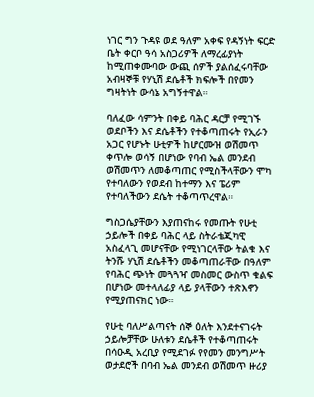ነገር ግን ጉዳዩ ወደ ዓለም አቀፍ የዳኝነት ፍርድ ቤት ቀርቦ ዓሳ አስጋሪዎች ለማረፊያነት ከሚጠቀሙባው ውጪ ሰዎች ያልሰፈሩባቸው አብዛኞቹ የሃኒሽ ደሴቶች ክፍሎች በየመን ግዛትነት ውሳኔ አግኝተዋል።

ባለፈው ሳምንት በቀይ ባሕር ዳርቻ የሚገኙ ወደቦችን እና ደሴቶችን የተቆጣጠሩት የኢራን አጋር የሆኑት ሁቲዎች ከሆርሙዝ ወሽመጥ ቀጥሎ ወሳኝ በሆነው የባብ ኤል መንደብ ወሽመጥን ለመቆጣጠር የሚስችላቸውን ሞካ የተባለውን የወደብ ከተማን እና ፔሪም የተባለችውን ደሴት ተቆጣጥረዋል።

ግስጋሴያቸውን እያጠናከሩ የመጡት የሁቲ ኃይሎች በቀይ ባሕር ላይ ስትራቴጂካዊ አስፈላጊ መሆናቸው የሚነገርላቸው ትልቁ እና ትንሹ ሃኒሽ ደሴቶችን መቆጣጠራቸው በዓለም የባሕር ጭነት መጓጓዣ መስመር ውስጥ ቁልፍ በሆነው መተላለፊያ ላይ ያላቸውን ተጽእኖን የሚያጠናክር ነው።

የሁቲ ባለሥልጣናት ሰኞ ዕለት እንደተናገሩት ኃይሎቻቸው ሁለቱን ደሴቶች የተቆጣጠሩት በሳዑዲ አረቢያ የሚደገፉ የየመን መንግሥት ወታደሮች በባብ ኤል መንደብ ወሽመጥ ዙሪያ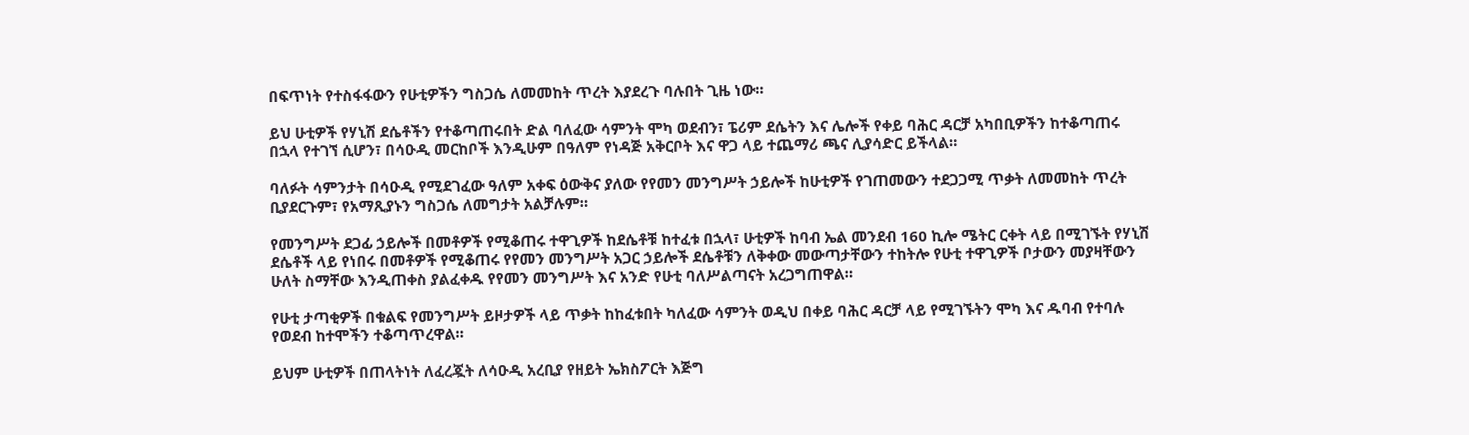በፍጥነት የተስፋፋውን የሁቲዎችን ግስጋሴ ለመመከት ጥረት እያደረጉ ባሉበት ጊዜ ነው።

ይህ ሁቲዎች የሃኒሽ ደሴቶችን የተቆጣጠሩበት ድል ባለፈው ሳምንት ሞካ ወደብን፣ ፔሪም ደሴትን እና ሌሎች የቀይ ባሕር ዳርቻ አካበቢዎችን ከተቆጣጠሩ በኋላ የተገኘ ሲሆን፣ በሳዑዲ መርከቦች እንዲሁም በዓለም የነዳጅ አቅርቦት እና ዋጋ ላይ ተጨማሪ ጫና ሊያሳድር ይችላል።

ባለፉት ሳምንታት በሳዑዲ የሚደገፈው ዓለም አቀፍ ዕውቅና ያለው የየመን መንግሥት ኃይሎች ከሁቲዎች የገጠመውን ተደጋጋሚ ጥቃት ለመመከት ጥረት ቢያደርጉም፣ የአማጺያኑን ግስጋሴ ለመግታት አልቻሉም።

የመንግሥት ደጋፊ ኃይሎች በመቶዎች የሚቆጠሩ ተዋጊዎች ከደሴቶቹ ከተፈቱ በኋላ፣ ሁቲዎች ከባብ ኤል መንደብ 160 ኪሎ ሜትር ርቀት ላይ በሚገኙት የሃኒሽ ደሴቶች ላይ የነበሩ በመቶዎች የሚቆጠሩ የየመን መንግሥት አጋር ኃይሎች ደሴቶቹን ለቅቀው መውጣታቸውን ተከትሎ የሁቲ ተዋጊዎች ቦታውን መያዛቸውን ሁለት ስማቸው እንዲጠቀስ ያልፈቀዱ የየመን መንግሥት እና አንድ የሁቲ ባለሥልጣናት አረጋግጠዋል።

የሁቲ ታጣቂዎች በቁልፍ የመንግሥት ይዞታዎች ላይ ጥቃት ከከፈቱበት ካለፈው ሳምንት ወዲህ በቀይ ባሕር ዳርቻ ላይ የሚገኙትን ሞካ እና ዱባብ የተባሉ የወደብ ከተሞችን ተቆጣጥረዋል።

ይህም ሁቲዎች በጠላትነት ለፈረጇት ለሳዑዲ አረቢያ የዘይት ኤክስፖርት እጅግ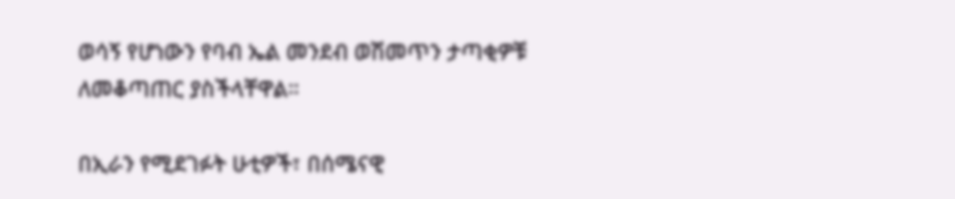ወሳኝ የሆነውን የባብ ኤል መንደብ ወሽመጥን ታጣቂዎቹ ለመቆጣጠር ያስችላቸዋል።

በኢራን የሚደገፉት ሁቲዎች፣ በሰሜናዊ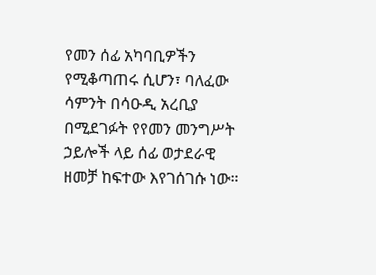የመን ሰፊ አካባቢዎችን የሚቆጣጠሩ ሲሆን፣ ባለፈው ሳምንት በሳዑዲ አረቢያ በሚደገፉት የየመን መንግሥት ኃይሎች ላይ ሰፊ ወታደራዊ ዘመቻ ከፍተው እየገሰገሱ ነው።